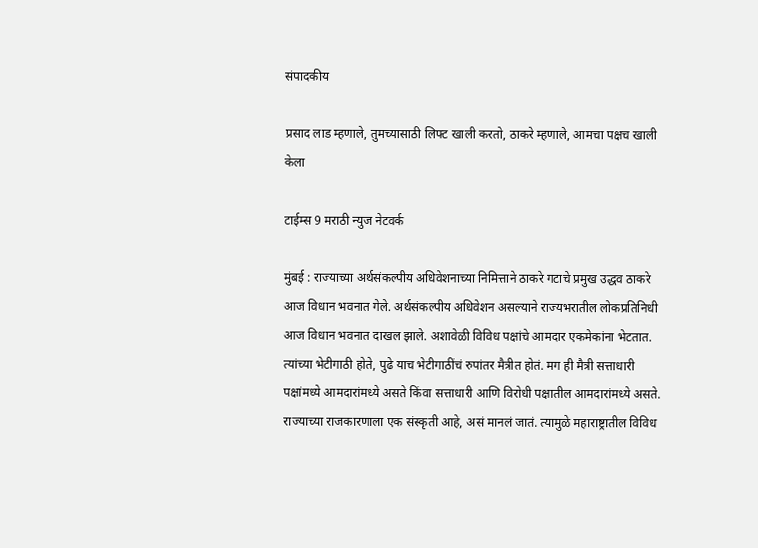संपादकीय

प्रसाद लाड म्हणाले, तुमच्यासाठी लिफ्ट खाली करतो, ठाकरे म्हणाले, आमचा पक्षच खाली केला

टाईम्स 9 मराठी न्युज नेटवर्क

मुंबई : राज्याच्या अर्थसंकल्पीय अधिवेशनाच्या निमित्ताने ठाकरे गटाचे प्रमुख उद्धव ठाकरे आज विधान भवनात गेले. अर्थसंकल्पीय अधिवेशन असल्याने राज्यभरातील लोकप्रतिनिधी आज विधान भवनात दाखल झाले. अशावेळी विविध पक्षांचे आमदार एकमेकांना भेटतात. त्यांच्या भेटीगाठी होते, पुढे याच भेटीगाठींचं रुपांतर मैत्रीत होतं. मग ही मैत्री सत्ताधारी पक्षांमध्ये आमदारांमध्ये असते किंवा सत्ताधारी आणि विरोधी पक्षातील आमदारांमध्ये असते. राज्याच्या राजकारणाला एक संस्कृती आहे, असं मानलं जातं. त्यामुळे महाराष्ट्रातील विविध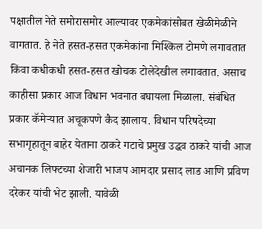पक्षातील नेते समोरासमोर आल्यावर एकमेकांसोबत खेळीमेळीने वागतात. हे नेते हसत-हसत एकमेकांना मिश्किल टोमणे लगावतात किंवा कधीकधी हसत-हसत खोचक टोलेदेखील लगावतात. असाच काहीसा प्रकार आज विधान भवनात बघायला मिळाला. संबंधित प्रकार कॅमेऱ्यात अचूकपणे कैद झालाय. विधान परिषदेच्या सभागृहातून बाहेर येताना ठाकरे गटाचे प्रमुख उद्धव ठाकरे यांची आज अचानक लिफ्टच्या शेजारी भाजप आमदार प्रसाद लाड आणि प्रविण दरेकर यांची भेट झाली. यावेळी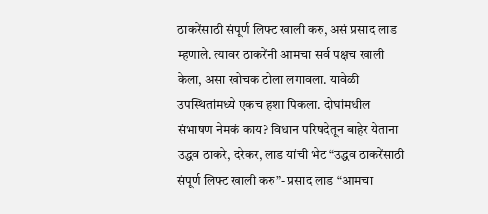ठाकरेंसाठी संपूर्ण लिफ्ट खाली करु, असं प्रसाद लाड म्हणाले. त्यावर ठाकरेंनी आमचा सर्व पक्षच खाली केला, असा खोचक टोला लगावला. यावेळी उपस्थितांमध्ये एकच हशा पिकला. दोघांमधील संभाषण नेमकं काय? विधान परिषदेतून बाहेर येताना उद्धव ठाकरे, दरेकर, लाड यांची भेट “उद्धव ठाकरेंसाठी संपूर्ण लिफ्ट खाली करु”- प्रसाद लाड “आमचा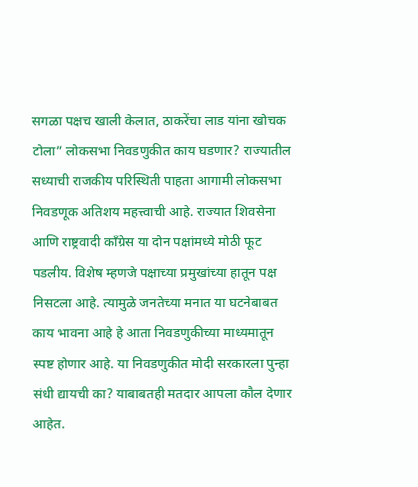सगळा पक्षच खाली केलात, ठाकरेंचा लाड यांना खोचक टोला” लोकसभा निवडणुकीत काय घडणार? राज्यातील सध्याची राजकीय परिस्थिती पाहता आगामी लोकसभा निवडणूक अतिशय महत्त्वाची आहे. राज्यात शिवसेना आणि राष्ट्रवादी काँग्रेस या दोन पक्षांमध्ये मोठी फूट पडलीय. विशेष म्हणजे पक्षाच्या प्रमुखांच्या हातून पक्ष निसटला आहे. त्यामुळे जनतेच्या मनात या घटनेबाबत काय भावना आहे हे आता निवडणुकीच्या माध्यमातून स्पष्ट होणार आहे. या निवडणुकीत मोदी सरकारला पुन्हा संधी द्यायची का? याबाबतही मतदार आपला कौल देणार आहेत.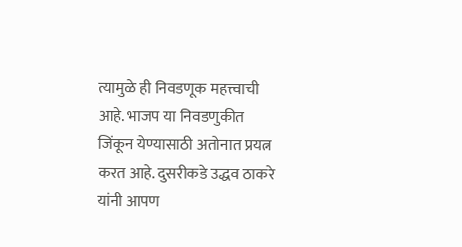त्यामुळे ही निवडणूक महत्त्वाची आहे. भाजप या निवडणुकीत जिंकून येण्यासाठी अतोनात प्रयत्न करत आहे. दुसरीकडे उद्धव ठाकरे यांनी आपण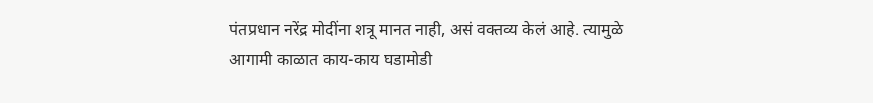पंतप्रधान नरेंद्र मोदींना शत्रू मानत नाही, असं वक्तव्य केलं आहे. त्यामुळे आगामी काळात काय-काय घडामोडी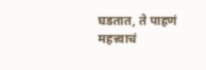घडतात, ते पाहणं महत्त्वाचं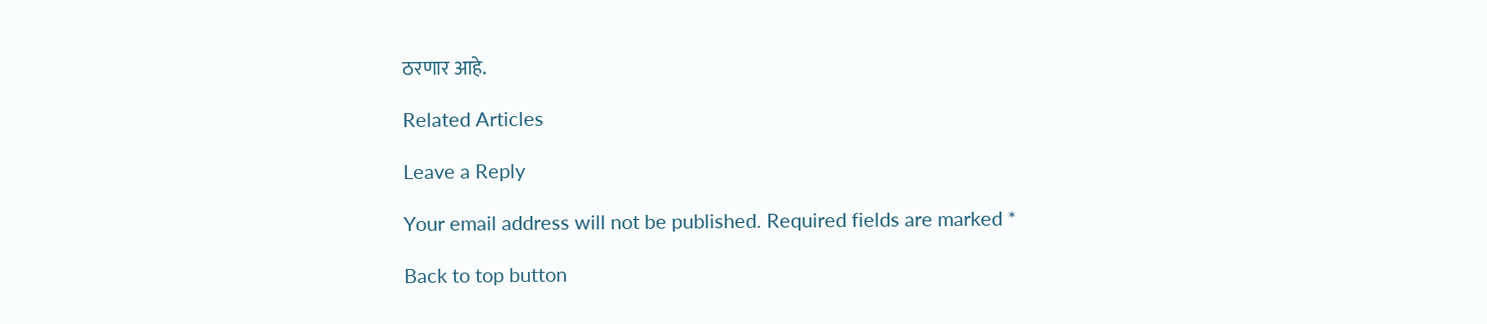ठरणार आहे.

Related Articles

Leave a Reply

Your email address will not be published. Required fields are marked *

Back to top button